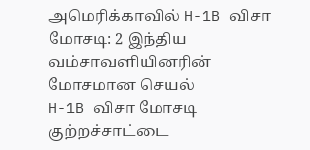அமெரிக்காவில் H-1B விசா மோசடி: 2 இந்திய வம்சாவளியினரின் மோசமான செயல்
H-1B விசா மோசடி குற்றச்சாட்டை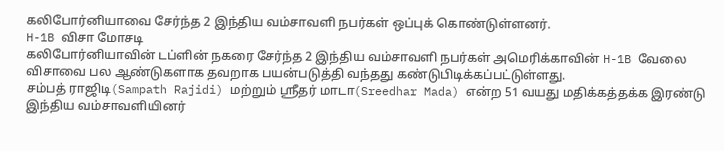கலிபோர்னியாவை சேர்ந்த 2 இந்திய வம்சாவளி நபர்கள் ஒப்புக் கொண்டுள்ளனர்.
H-1B விசா மோசடி
கலிபோர்னியாவின் டப்ளின் நகரை சேர்ந்த 2 இந்திய வம்சாவளி நபர்கள் அமெரிக்காவின் H-1B வேலை விசாவை பல ஆண்டுகளாக தவறாக பயன்படுத்தி வந்தது கண்டுபிடிக்கப்பட்டுள்ளது.
சம்பத் ராஜிடி(Sampath Rajidi) மற்றும் ஸ்ரீதர் மாடா(Sreedhar Mada) என்ற 51 வயது மதிக்கத்தக்க இரண்டு இந்திய வம்சாவளியினர்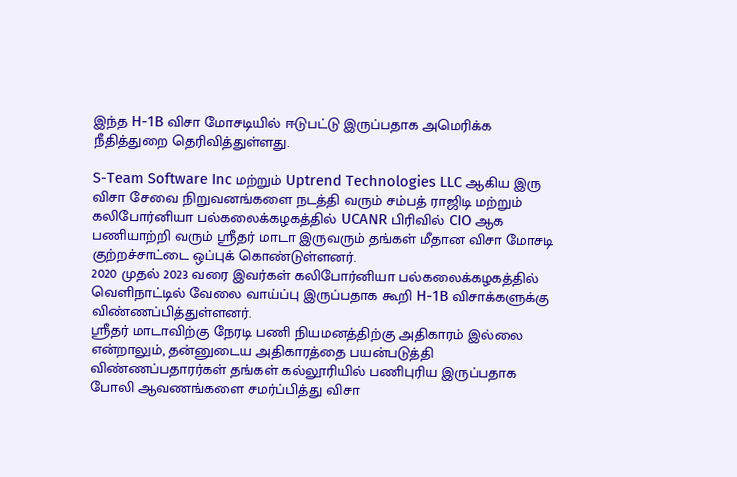இந்த H-1B விசா மோசடியில் ஈடுபட்டு இருப்பதாக அமெரிக்க நீதித்துறை தெரிவித்துள்ளது.

S-Team Software Inc மற்றும் Uptrend Technologies LLC ஆகிய இரு விசா சேவை நிறுவனங்களை நடத்தி வரும் சம்பத் ராஜிடி மற்றும் கலிபோர்னியா பல்கலைக்கழகத்தில் UCANR பிரிவில் CIO ஆக பணியாற்றி வரும் ஶ்ரீதர் மாடா இருவரும் தங்கள் மீதான விசா மோசடி குற்றச்சாட்டை ஒப்புக் கொண்டுள்ளனர்.
2020 முதல் 2023 வரை இவர்கள் கலிபோர்னியா பல்கலைக்கழகத்தில் வெளிநாட்டில் வேலை வாய்ப்பு இருப்பதாக கூறி H-1B விசாக்களுக்கு விண்ணப்பித்துள்ளனர்.
ஶ்ரீதர் மாடாவிற்கு நேரடி பணி நியமனத்திற்கு அதிகாரம் இல்லை என்றாலும், தன்னுடைய அதிகாரத்தை பயன்படுத்தி விண்ணப்பதாரர்கள் தங்கள் கல்லூரியில் பணிபுரிய இருப்பதாக போலி ஆவணங்களை சமர்ப்பித்து விசா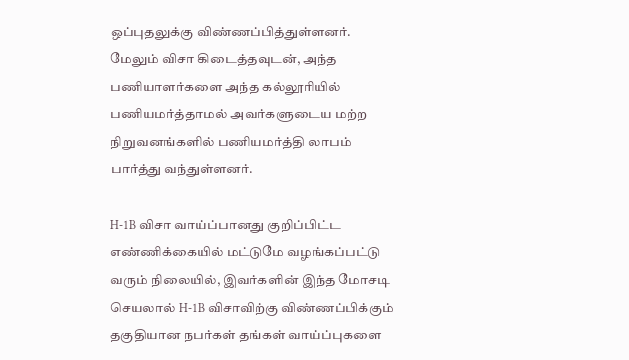ஒப்புதலுக்கு விண்ணப்பித்துள்ளனர்.
மேலும் விசா கிடைத்தவுடன், அந்த பணியாளர்களை அந்த கல்லூரியில் பணியமர்த்தாமல் அவர்களுடைய மற்ற நிறுவனங்களில் பணியமர்த்தி லாபம் பார்த்து வந்துள்ளனர்.

H-1B விசா வாய்ப்பானது குறிப்பிட்ட எண்ணிக்கையில் மட்டுமே வழங்கப்பட்டு வரும் நிலையில், இவர்களின் இந்த மோசடி செயலால் H-1B விசாவிற்கு விண்ணப்பிக்கும் தகுதியான நபர்கள் தங்கள் வாய்ப்புகளை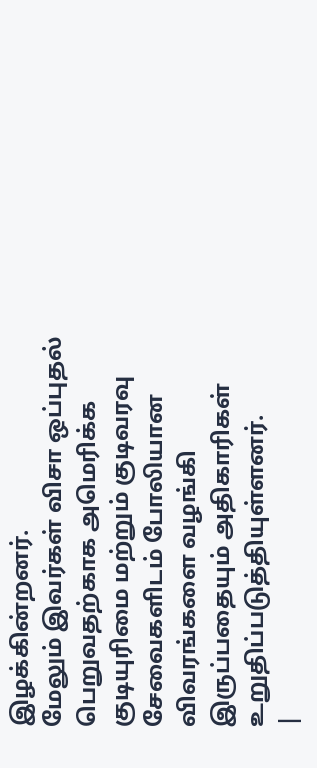இழக்கின்றனர்.
மேலும் இவர்கள் விசா ஒப்புதல் பெறுவதற்காக அமெரிக்க குடியுரிமை மற்றும் குடிவரவு சேவைகளிடம் போலியான விவரங்களை வழங்கி இருப்பதையும் அதிகாரிகள் உறுதிப்படுத்தியுள்ளனர்.
|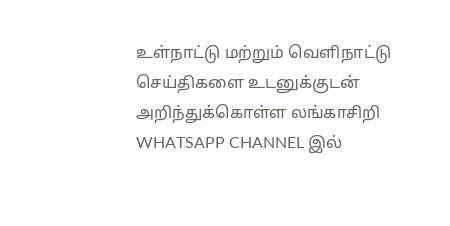உள்நாட்டு மற்றும் வெளிநாட்டு செய்திகளை உடனுக்குடன் அறிந்துக்கொள்ள லங்காசிறி WHATSAPP CHANNEL இல்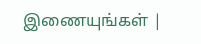இணையுங்கள் |